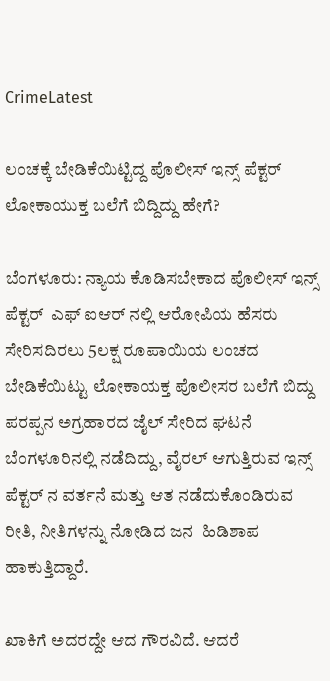CrimeLatest

ಲಂಚಕ್ಕೆ ಬೇಡಿಕೆಯಿಟ್ಟಿದ್ದ ಪೊಲೀಸ್ ಇನ್ಸ್ ಪೆಕ್ಟರ್ ಲೋಕಾಯುಕ್ತ ಬಲೆಗೆ ಬಿದ್ದಿದ್ದು ಹೇಗೆ?

ಬೆಂಗಳೂರು: ನ್ಯಾಯ ಕೊಡಿಸಬೇಕಾದ ಪೊಲೀಸ್ ಇನ್ಸ್ ಪೆಕ್ಟರ್  ಎಫ್ ಐಆರ್ ನಲ್ಲಿ ಆರೋಪಿಯ ಹೆಸರು ಸೇರಿಸದಿರಲು 5ಲಕ್ಷ ರೂಪಾಯಿಯ ಲಂಚದ ಬೇಡಿಕೆಯಿಟ್ಟು ಲೋಕಾಯಕ್ತ ಪೊಲೀಸರ ಬಲೆಗೆ ಬಿದ್ದು  ಪರಪ್ಪನ ಅಗ್ರಹಾರದ ಜೈಲ್ ಸೇರಿದ ಘಟನೆ ಬೆಂಗಳೂರಿನಲ್ಲಿ ನಡೆದಿದ್ದು, ವೈರಲ್ ಆಗುತ್ತಿರುವ ಇನ್ಸ್ ಪೆಕ್ಟರ್ ನ ವರ್ತನೆ ಮತ್ತು ಆತ ನಡೆದುಕೊಂಡಿರುವ ರೀತಿ, ನೀತಿಗಳನ್ನು ನೋಡಿದ ಜನ  ಹಿಡಿಶಾಪ ಹಾಕುತ್ತಿದ್ದಾರೆ.

ಖಾಕಿಗೆ ಅದರದ್ದೇ ಆದ ಗೌರವಿದೆ. ಆದರೆ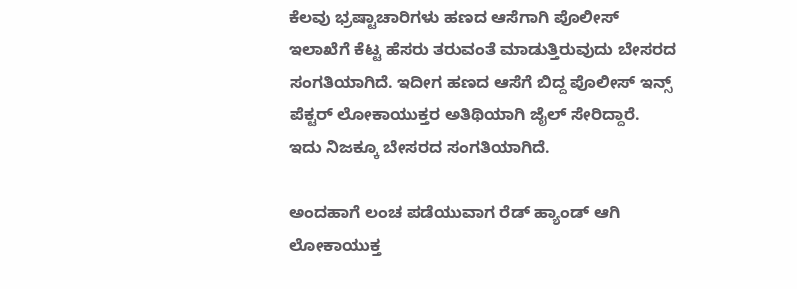ಕೆಲವು ಭ್ರಷ್ಟಾಚಾರಿಗಳು ಹಣದ ಆಸೆಗಾಗಿ ಪೊಲೀಸ್ ಇಲಾಖೆಗೆ ಕೆಟ್ಟ ಹೆಸರು ತರುವಂತೆ ಮಾಡುತ್ತಿರುವುದು ಬೇಸರದ ಸಂಗತಿಯಾಗಿದೆ. ಇದೀಗ ಹಣದ ಆಸೆಗೆ ಬಿದ್ದ ಪೊಲೀಸ್ ಇನ್ಸ್ ಪೆಕ್ಟರ್ ಲೋಕಾಯುಕ್ತರ ಅತಿಥಿಯಾಗಿ ಜೈಲ್ ಸೇರಿದ್ದಾರೆ.  ಇದು ನಿಜಕ್ಕೂ ಬೇಸರದ ಸಂಗತಿಯಾಗಿದೆ.

ಅಂದಹಾಗೆ ಲಂಚ ಪಡೆಯುವಾಗ ರೆಡ್ ಹ್ಯಾಂಡ್ ಆಗಿ ಲೋಕಾಯುಕ್ತ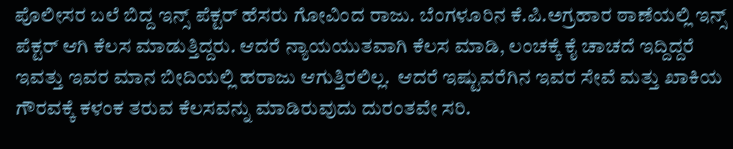ಪೊಲೀಸರ ಬಲೆ ಬಿದ್ದ ಇನ್ಸ್ ಪೆಕ್ಟರ್ ಹೆಸರು ಗೋವಿಂದ ರಾಜು. ಬೆಂಗಳೂರಿನ ಕೆ.ಪಿ.ಅಗ್ರಹಾರ ಠಾಣೆಯಲ್ಲಿ ಇನ್ಸ್ ಪೆಕ್ಟರ್ ಆಗಿ ಕೆಲಸ ಮಾಡುತ್ತಿದ್ದರು. ಆದರೆ ನ್ಯಾಯಯುತವಾಗಿ ಕೆಲಸ ಮಾಡಿ, ಲಂಚಕ್ಕೆ ಕೈ ಚಾಚದೆ ಇದ್ದಿದ್ದರೆ ಇವತ್ತು ಇವರ ಮಾನ ಬೀದಿಯಲ್ಲಿ ಹರಾಜು ಆಗುತ್ತಿರಲಿಲ್ಲ.  ಆದರೆ ಇಷ್ಟುವರೆಗಿನ ಇವರ ಸೇವೆ ಮತ್ತು ಖಾಕಿಯ ಗೌರವಕ್ಕೆ ಕಳಂಕ ತರುವ ಕೆಲಸವನ್ನು ಮಾಡಿರುವುದು ದುರಂತವೇ ಸರಿ.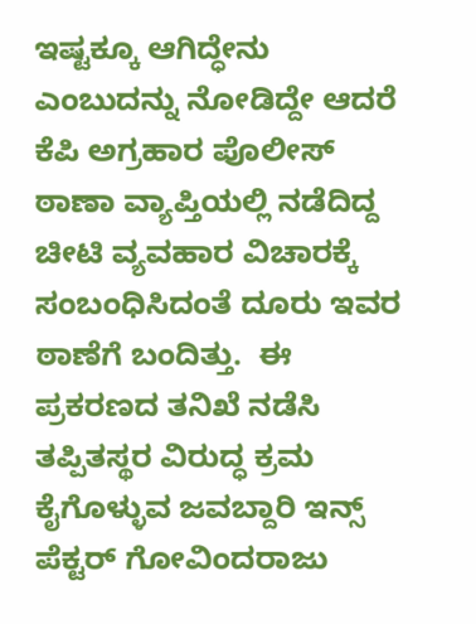ಇಷ್ಟಕ್ಕೂ ಆಗಿದ್ಧೇನು ಎಂಬುದನ್ನು ನೋಡಿದ್ದೇ ಆದರೆ ಕೆಪಿ ಅಗ್ರಹಾರ ಪೊಲೀಸ್ ಠಾಣಾ ವ್ಯಾಪ್ತಿಯಲ್ಲಿ ನಡೆದಿದ್ದ ಚೀಟಿ ವ್ಯವಹಾರ ವಿಚಾರಕ್ಕೆ ಸಂಬಂಧಿಸಿದಂತೆ ದೂರು ಇವರ ಠಾಣೆಗೆ ಬಂದಿತ್ತು.  ಈ ಪ್ರಕರಣದ ತನಿಖೆ ನಡೆಸಿ ತಪ್ಪಿತಸ್ಥರ ವಿರುದ್ಧ ಕ್ರಮ ಕೈಗೊಳ್ಳುವ ಜವಬ್ದಾರಿ ಇನ್ಸ್ ಪೆಕ್ಟರ್ ಗೋವಿಂದರಾಜು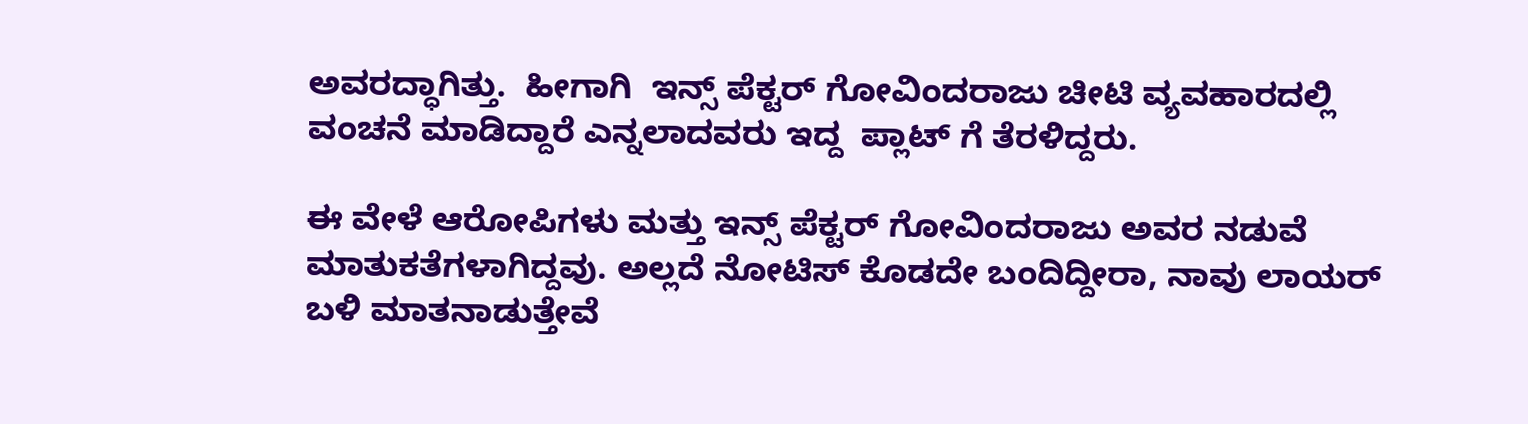ಅವರದ್ಧಾಗಿತ್ತು.  ಹೀಗಾಗಿ  ಇನ್ಸ್ ಪೆಕ್ಟರ್ ಗೋವಿಂದರಾಜು ಚೀಟಿ ವ್ಯವಹಾರದಲ್ಲಿ ವಂಚನೆ ಮಾಡಿದ್ದಾರೆ ಎನ್ನಲಾದವರು ಇದ್ದ  ಪ್ಲಾಟ್‌ ಗೆ ತೆರಳಿದ್ದರು.

ಈ ವೇಳೆ ಆರೋಪಿಗಳು ಮತ್ತು ಇನ್ಸ್ ಪೆಕ್ಟರ್ ಗೋವಿಂದರಾಜು ಅವರ ನಡುವೆ ಮಾತುಕತೆಗಳಾಗಿದ್ದವು. ಅಲ್ಲದೆ ನೋಟಿಸ್ ಕೊಡದೇ ಬಂದಿದ್ದೀರಾ, ನಾವು ಲಾಯರ್ ಬಳಿ ಮಾತನಾಡುತ್ತೇವೆ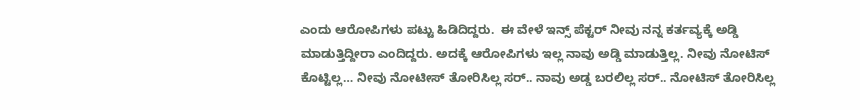ಎಂದು ಆರೋಪಿಗಳು ಪಟ್ಟು ಹಿಡಿದಿದ್ದರು.  ಈ ವೇಳೆ ಇನ್ಸ್ ಪೆಕ್ಟರ್ ನೀವು ನನ್ನ ಕರ್ತವ್ಯಕ್ಕೆ ಅಡ್ಡಿ ಮಾಡುತ್ತಿದ್ದೀರಾ ಎಂದಿದ್ದರು. ಅದಕ್ಕೆ ಆರೋಪಿಗಳು ಇಲ್ಲ ನಾವು ಅಡ್ಡಿ ಮಾಡುತ್ತಿಲ್ಲ. ನೀವು ನೋಟಿಸ್ ಕೊಟ್ಟಿಲ್ಲ… ನೀವು ನೋಟೀಸ್ ತೋರಿಸಿಲ್ಲ ಸರ್.. ನಾವು ಅಡ್ಡ ಬರಲಿಲ್ಲ ಸರ್.. ನೋಟಿಸ್ ತೋರಿಸಿಲ್ಲ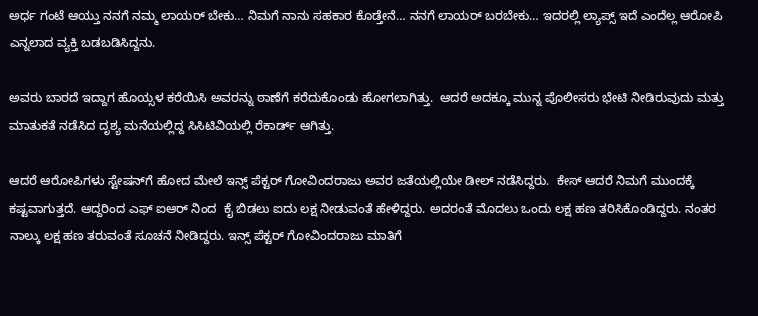ಅರ್ಧ ಗಂಟೆ ಆಯ್ತು ನನಗೆ ನಮ್ಮ ಲಾಯರ್ ಬೇಕು… ನಿಮಗೆ ನಾನು ಸಹಕಾರ ಕೊಡ್ತೇನೆ… ನನಗೆ ಲಾಯರ್ ಬರಬೇಕು… ಇದರಲ್ಲಿ ಲ್ಯಾಪ್ಸ್ ಇದೆ ಎಂದೆಲ್ಲ ಆರೋಪಿ ಎನ್ನಲಾದ ವ್ಯಕ್ತಿ ಬಡಬಡಿಸಿದ್ದನು.

ಅವರು ಬಾರದೆ ಇದ್ದಾಗ ಹೊಯ್ಸಳ ಕರೆಯಿಸಿ ಅವರನ್ನು ಠಾಣೆಗೆ ಕರೆದುಕೊಂಡು ಹೋಗಲಾಗಿತ್ತು.  ಆದರೆ ಅದಕ್ಕೂ ಮುನ್ನ ಪೊಲೀಸರು ಭೇಟಿ ನೀಡಿರುವುದು ಮತ್ತು ಮಾತುಕತೆ ನಡೆಸಿದ ದೃಶ್ಯ ಮನೆಯಲ್ಲಿದ್ದ ಸಿಸಿಟಿವಿಯಲ್ಲಿ ರೆಕಾರ್ಡ್ ಆಗಿತ್ತು.

ಆದರೆ ಆರೋಪಿಗಳು ಸ್ಟೇಷನ್‌ಗೆ ಹೋದ ಮೇಲೆ ಇನ್ಸ್ ಪೆಕ್ಟರ್ ಗೋವಿಂದರಾಜು ಅವರ ಜತೆಯಲ್ಲಿಯೇ ಡೀಲ್ ನಡೆಸಿದ್ದರು.  ಕೇಸ್‌ ಆದರೆ ನಿಮಗೆ ಮುಂದಕ್ಕೆ ಕಷ್ಟವಾಗುತ್ತದೆ. ಆದ್ದರಿಂದ ಎಫ್ ಐಆರ್ ನಿಂದ  ಕೈ ಬಿಡಲು ಐದು ಲಕ್ಷ ನೀಡುವಂತೆ ಹೇಳಿದ್ದರು. ಅದರಂತೆ ಮೊದಲು ಒಂದು ಲಕ್ಷ ಹಣ ತರಿಸಿಕೊಂಡಿದ್ದರು. ನಂತರ ನಾಲ್ಕು ಲಕ್ಷ ಹಣ ತರುವಂತೆ ಸೂಚನೆ ನೀಡಿದ್ದರು. ಇನ್ಸ್ ಪೆಕ್ಟರ್ ಗೋವಿಂದರಾಜು ಮಾತಿಗೆ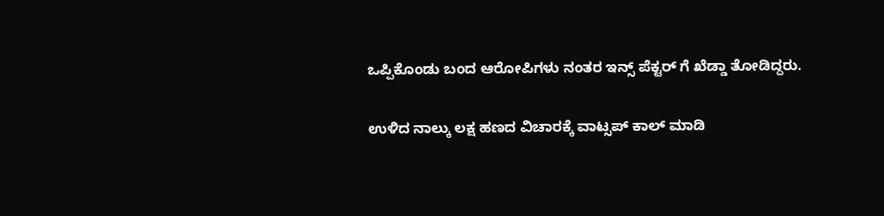ಒಪ್ಪಿಕೊಂಡು ಬಂದ ಆರೋಪಿಗಳು ನಂತರ ಇನ್ಸ್ ಪೆಕ್ಟರ್ ಗೆ ಖೆಡ್ಡಾ ತೋಡಿದ್ದರು.

ಉಳಿದ ನಾಲ್ಕು ಲಕ್ಷ ಹಣದ ವಿಚಾರಕ್ಕೆ ವಾಟ್ಸಪ್ ಕಾಲ್ ಮಾಡಿ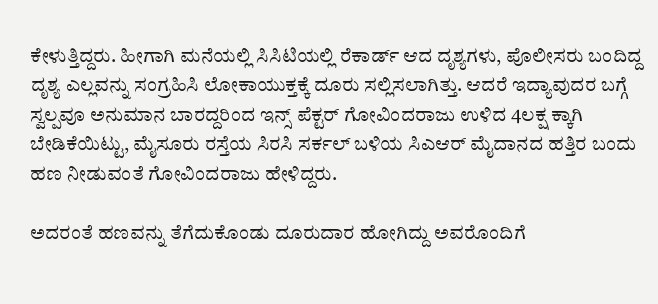ಕೇಳುತ್ತಿದ್ದರು. ಹೀಗಾಗಿ ಮನೆಯಲ್ಲಿ ಸಿಸಿಟಿಯಲ್ಲಿ ರೆಕಾರ್ಡ್ ಆದ ದೃಶ್ಯಗಳು, ಪೊಲೀಸರು ಬಂದಿದ್ದ ದೃಶ್ಯ ಎಲ್ಲವನ್ನು ಸಂಗ್ರಹಿಸಿ ಲೋಕಾಯುಕ್ತಕ್ಕೆ ದೂರು ಸಲ್ಲಿಸಲಾಗಿತ್ತು. ಆದರೆ ಇದ್ಯಾವುದರ ಬಗ್ಗೆ ಸ್ವಲ್ಪವೂ ಅನುಮಾನ ಬಾರದ್ದರಿಂದ ಇನ್ಸ್ ಪೆಕ್ಟರ್ ಗೋವಿಂದರಾಜು ಉಳಿದ 4ಲಕ್ಷ ಕ್ಕಾಗಿ ಬೇಡಿಕೆಯಿಟ್ಟು, ಮೈಸೂರು ರಸ್ತೆಯ ಸಿರಸಿ ಸರ್ಕಲ್ ಬಳಿಯ ಸಿಎಆರ್ ಮೈದಾನದ ಹತ್ತಿರ ಬಂದು ಹಣ ನೀಡುವಂತೆ ಗೋವಿಂದರಾಜು ಹೇಳಿದ್ದರು.

ಅದರಂತೆ ಹಣವನ್ನು ತೆಗೆದುಕೊಂಡು ದೂರುದಾರ ಹೋಗಿದ್ದು ಅವರೊಂದಿಗೆ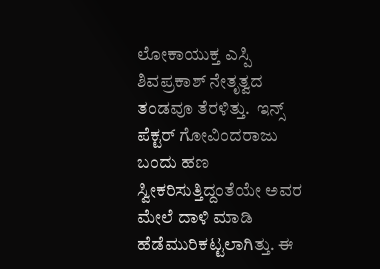ಲೋಕಾಯುಕ್ತ ಎಸ್ಪಿ ಶಿವಪ್ರಕಾಶ್ ನೇತೃತ್ವದ ತಂಡವೂ ತೆರಳಿತ್ತು.  ಇನ್ಸ್ ಪೆಕ್ಟರ್ ಗೋವಿಂದರಾಜು ಬಂದು ಹಣ ಸ್ವೀಕರಿಸುತ್ತಿದ್ದಂತೆಯೇ ಅವರ ಮೇಲೆ ದಾಳಿ ಮಾಡಿ ಹೆಡೆಮುರಿಕಟ್ಟಲಾಗಿತ್ತು. ಈ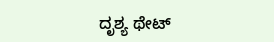ದೃಶ್ಯ ಥೇಟ್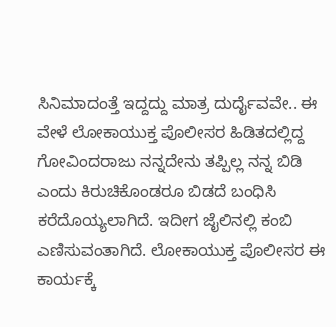ಸಿನಿಮಾದಂತ್ತೆ ಇದ್ದದ್ದು ಮಾತ್ರ ದುರ್ದೈವವೇ.. ಈ ವೇಳೆ ಲೋಕಾಯುಕ್ತ ಪೊಲೀಸರ ಹಿಡಿತದಲ್ಲಿದ್ದ ಗೋವಿಂದರಾಜು ನನ್ನದೇನು ತಪ್ಪಿಲ್ಲ ನನ್ನ ಬಿಡಿ ಎಂದು ಕಿರುಚಿಕೊಂಡರೂ ಬಿಡದೆ ಬಂಧಿಸಿ ಕರೆದೊಯ್ಯಲಾಗಿದೆ. ಇದೀಗ ಜೈಲಿನಲ್ಲಿ ಕಂಬಿ ಎಣಿಸುವಂತಾಗಿದೆ. ಲೋಕಾಯುಕ್ತ ಪೊಲೀಸರ ಈ ಕಾರ್ಯಕ್ಕೆ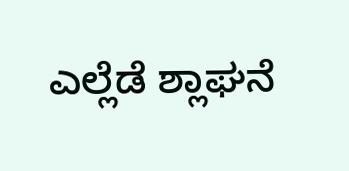ಎಲ್ಲೆಡೆ ಶ್ಲಾಘನೆ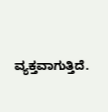ವ್ಯಕ್ತವಾಗುತ್ತಿದೆ.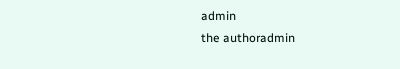admin
the authoradmin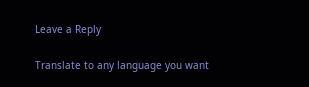Leave a Reply

Translate to any language you want